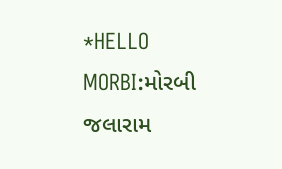*HELLO MORBI:મોરબી જલારામ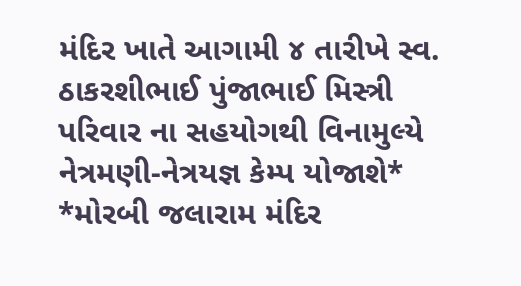મંદિર ખાતે આગામી ૪ તારીખે સ્વ. ઠાકરશીભાઈ પુંજાભાઈ મિસ્ત્રી પરિવાર ના સહયોગથી વિનામુલ્યે નેત્રમણી-નેત્રયજ્ઞ કેમ્પ યોજાશે*
*મોરબી જલારામ મંદિર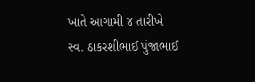ખાતે આગામી ૪ તારીખે સ્વ. ઠાકરશીભાઈ પુંજાભાઈ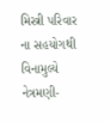મિસ્ત્રી પરિવાર ના સહયોગથી વિનામુલ્યે નેત્રમણી-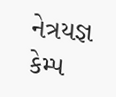નેત્રયજ્ઞ કેમ્પ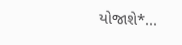યોજાશે*...